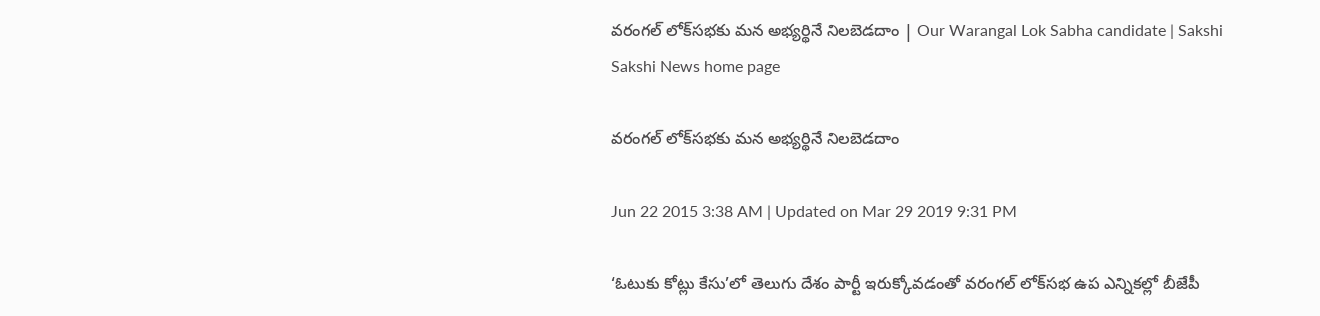వరంగల్ లోక్‌సభకు మన అభ్యర్థినే నిలబెడదాం | Our Warangal Lok Sabha candidate | Sakshi
Sakshi News home page

వరంగల్ లోక్‌సభకు మన అభ్యర్థినే నిలబెడదాం

Jun 22 2015 3:38 AM | Updated on Mar 29 2019 9:31 PM

‘ఓటుకు కోట్లు కేసు’లో తెలుగు దేశం పార్టీ ఇరుక్కోవడంతో వరంగల్ లోక్‌సభ ఉప ఎన్నికల్లో బీజేపీ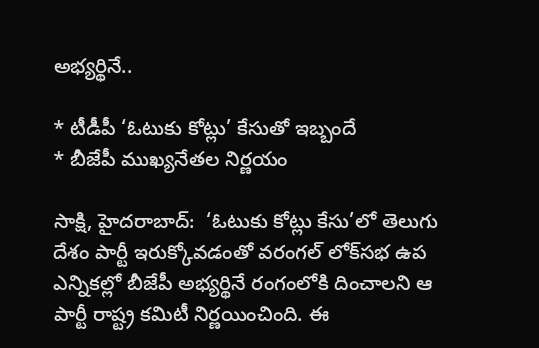అభ్యర్థినే..

* టీడీపీ ‘ఓటుకు కోట్లు’ కేసుతో ఇబ్బందే
* బీజేపీ ముఖ్యనేతల నిర్ణయం

సాక్షి, హైదరాబాద్:  ‘ఓటుకు కోట్లు కేసు’లో తెలుగు దేశం పార్టీ ఇరుక్కోవడంతో వరంగల్ లోక్‌సభ ఉప ఎన్నికల్లో బీజేపీ అభ్యర్థినే రంగంలోకి దించాలని ఆ పార్టీ రాష్ట్ర కమిటీ నిర్ణయించింది. ఈ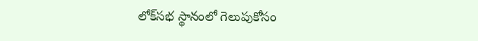లోక్‌సభ స్థానంలో గెలుపుకోసం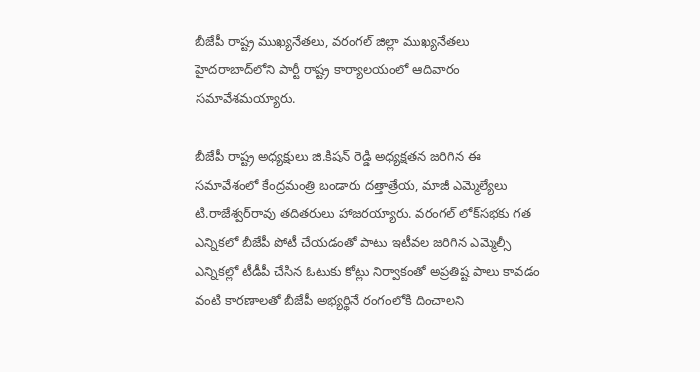బీజేపీ రాష్ట్ర ముఖ్యనేతలు, వరంగల్ జిల్లా ముఖ్యనేతలు హైదరాబాద్‌లోని పార్టీ రాష్ట్ర కార్యాలయంలో ఆదివారం సమావేశమయ్యారు.

బీజేపీ రాష్ట్ర అధ్యక్షులు జి.కిషన్ రెడ్డి అధ్యక్షతన జరిగిన ఈ సమావేశంలో కేంద్రమంత్రి బండారు దత్తాత్రేయ, మాజీ ఎమ్మెల్యేలు టి.రాజేశ్వర్‌రావు తదితరులు హాజరయ్యారు. వరంగల్ లోక్‌సభకు గత ఎన్నికలో బీజేపీ పోటీ చేయడంతో పాటు ఇటీవల జరిగిన ఎమ్మెల్సీ ఎన్నికల్లో టీడీపీ చేసిన ఓటుకు కోట్లు నిర్వాకంతో అప్రతిష్ట పాలు కావడం వంటి కారణాలతో బీజేపీ అభ్యర్థినే రంగంలోకి దించాలని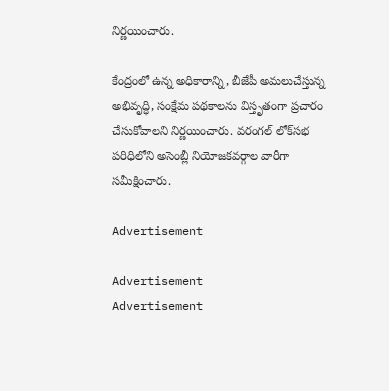నిర్ణయించారు.

కేంద్రంలో ఉన్న అధికారాన్ని, బీజేపీ అమలుచేస్తున్న అభివృద్ధి, సంక్షేమ పథకాలను విస్తృతంగా ప్రచారం చేసుకోవాలని నిర్ణయించారు. వరంగల్ లోక్‌సభ పరిధిలోని అసెంబ్లీ నియోజకవర్గాల వారీగా సమీక్షించారు.

Advertisement

Advertisement
Advertisement